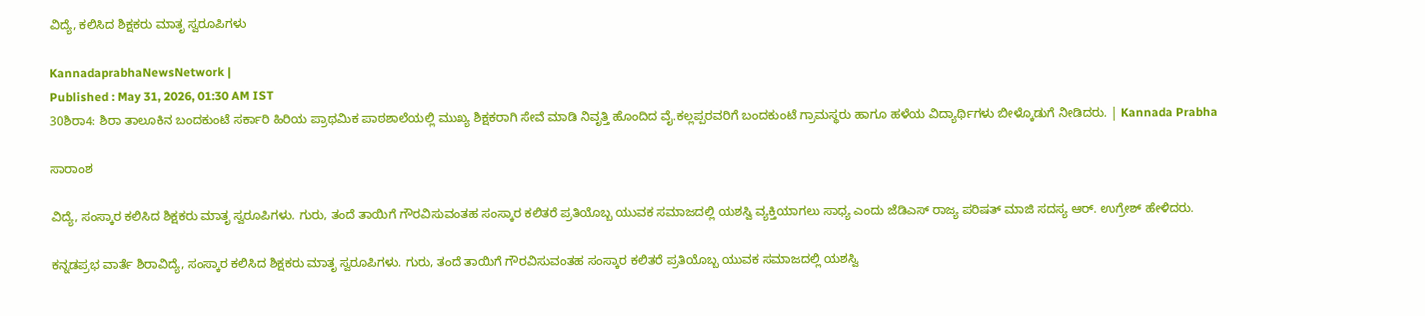ವಿದ್ಯೆ, ಕಲಿಸಿದ ಶಿಕ್ಷಕರು ಮಾತೃ ಸ್ವರೂಪಿಗಳು

KannadaprabhaNewsNetwork |
Published : May 31, 2026, 01:30 AM IST
30ಶಿರಾ4: ಶಿರಾ ತಾಲೂಕಿನ ಬಂದಕುಂಟೆ ಸರ್ಕಾರಿ ಹಿರಿಯ ಪ್ರಾಥಮಿಕ ಪಾಠಶಾಲೆಯಲ್ಲಿ ಮುಖ್ಯ ಶಿಕ್ಷಕರಾಗಿ ಸೇವೆ ಮಾಡಿ ನಿವೃತ್ತಿ ಹೊಂದಿದ ವೈ.ಕಲ್ಲಪ್ಪರವರಿಗೆ ಬಂದಕುಂಟೆ ಗ್ರಾಮಸ್ಥರು ಹಾಗೂ ಹಳೆಯ ವಿದ್ಯಾರ್ಥಿಗಳು ಬೀಳ್ಕೊಡುಗೆ ನೀಡಿದರು. | Kannada Prabha

ಸಾರಾಂಶ

ವಿದ್ಯೆ, ಸಂಸ್ಕಾರ ಕಲಿಸಿದ ಶಿಕ್ಷಕರು ಮಾತೃ ಸ್ವರೂಪಿಗಳು. ಗುರು, ತಂದೆ ತಾಯಿಗೆ ಗೌರವಿಸುವಂತಹ ಸಂಸ್ಕಾರ ಕಲಿತರೆ ಪ್ರತಿಯೊಬ್ಬ ಯುವಕ ಸಮಾಜದಲ್ಲಿ ಯಶಸ್ವಿ ವ್ಯಕ್ತಿಯಾಗಲು ಸಾಧ್ಯ ಎಂದು ಜೆಡಿಎಸ್ ರಾಜ್ಯ ಪರಿಷತ್ ಮಾಜಿ ಸದಸ್ಯ ಆರ್. ಉಗ್ರೇಶ್ ಹೇಳಿದರು.

ಕನ್ನಡಪ್ರಭ ವಾರ್ತೆ ಶಿರಾವಿದ್ಯೆ, ಸಂಸ್ಕಾರ ಕಲಿಸಿದ ಶಿಕ್ಷಕರು ಮಾತೃ ಸ್ವರೂಪಿಗಳು. ಗುರು, ತಂದೆ ತಾಯಿಗೆ ಗೌರವಿಸುವಂತಹ ಸಂಸ್ಕಾರ ಕಲಿತರೆ ಪ್ರತಿಯೊಬ್ಬ ಯುವಕ ಸಮಾಜದಲ್ಲಿ ಯಶಸ್ವಿ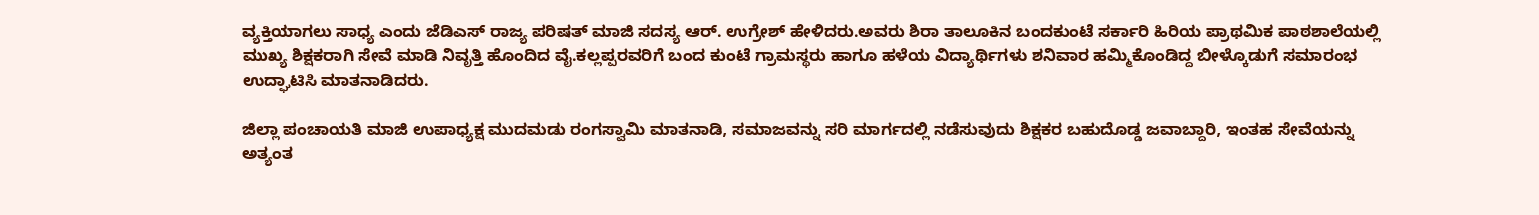ವ್ಯಕ್ತಿಯಾಗಲು ಸಾಧ್ಯ ಎಂದು ಜೆಡಿಎಸ್ ರಾಜ್ಯ ಪರಿಷತ್ ಮಾಜಿ ಸದಸ್ಯ ಆರ್. ಉಗ್ರೇಶ್ ಹೇಳಿದರು.ಅವರು ಶಿರಾ ತಾಲೂಕಿನ ಬಂದಕುಂಟೆ ಸರ್ಕಾರಿ ಹಿರಿಯ ಪ್ರಾಥಮಿಕ ಪಾಠಶಾಲೆಯಲ್ಲಿ ಮುಖ್ಯ ಶಿಕ್ಷಕರಾಗಿ ಸೇವೆ ಮಾಡಿ ನಿವೃತ್ತಿ ಹೊಂದಿದ ವೈ.ಕಲ್ಲಪ್ಪರವರಿಗೆ ಬಂದ ಕುಂಟೆ ಗ್ರಾಮಸ್ಥರು ಹಾಗೂ ಹಳೆಯ ವಿದ್ಯಾರ್ಥಿಗಳು ಶನಿವಾರ ಹಮ್ಮಿಕೊಂಡಿದ್ದ ಬೀಳ್ಕೊಡುಗೆ ಸಮಾರಂಭ ಉದ್ಘಾಟಿಸಿ ಮಾತನಾಡಿದರು.

ಜಿಲ್ಲಾ ಪಂಚಾಯತಿ ಮಾಜಿ ಉಪಾಧ್ಯಕ್ಷ ಮುದಮಡು ರಂಗಸ್ವಾಮಿ ಮಾತನಾಡಿ, ಸಮಾಜವನ್ನು ಸರಿ ಮಾರ್ಗದಲ್ಲಿ ನಡೆಸುವುದು ಶಿಕ್ಷಕರ ಬಹುದೊಡ್ಡ ಜವಾಬ್ದಾರಿ, ಇಂತಹ ಸೇವೆಯನ್ನು ಅತ್ಯಂತ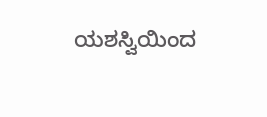ಯಶಸ್ವಿಯಿಂದ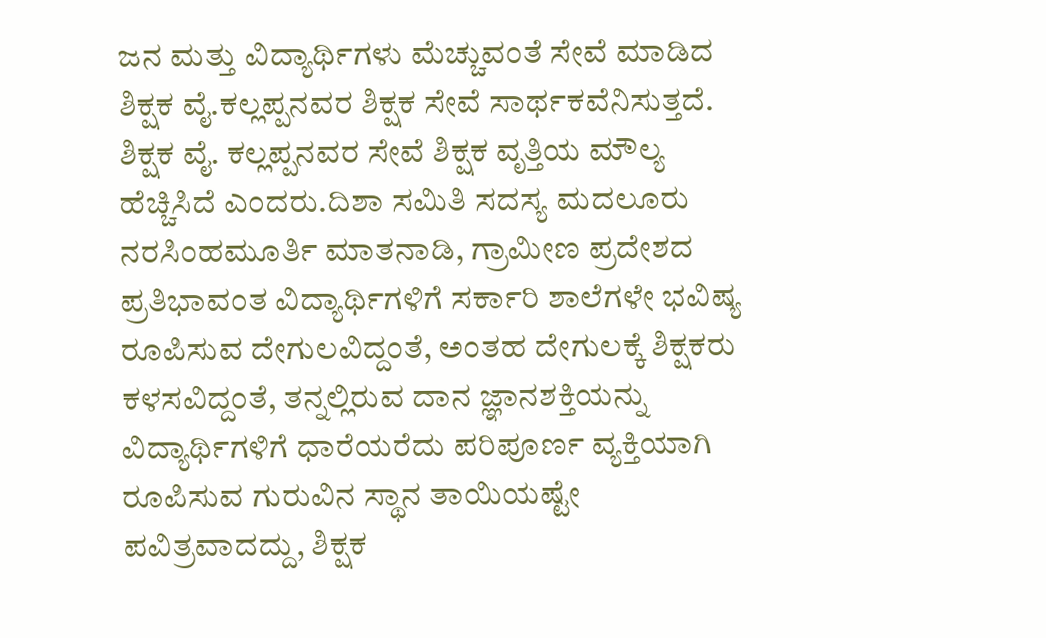ಜನ ಮತ್ತು ವಿದ್ಯಾರ್ಥಿಗಳು ಮೆಚ್ಚುವಂತೆ ಸೇವೆ ಮಾಡಿದ ಶಿಕ್ಷಕ ವೈ.ಕಲ್ಲಪ್ಪನವರ ಶಿಕ್ಷಕ ಸೇವೆ ಸಾರ್ಥಕವೆನಿಸುತ್ತದೆ. ಶಿಕ್ಷಕ ವೈ. ಕಲ್ಲಪ್ಪನವರ ಸೇವೆ ಶಿಕ್ಷಕ ವೃತ್ತಿಯ ಮೌಲ್ಯ ಹೆಚ್ಚಿಸಿದೆ ಎಂದರು.ದಿಶಾ ಸಮಿತಿ ಸದಸ್ಯ ಮದಲೂರು ನರಸಿಂಹಮೂರ್ತಿ ಮಾತನಾಡಿ, ಗ್ರಾಮೀಣ ಪ್ರದೇಶದ ಪ್ರತಿಭಾವಂತ ವಿದ್ಯಾರ್ಥಿಗಳಿಗೆ ಸರ್ಕಾರಿ ಶಾಲೆಗಳೇ ಭವಿಷ್ಯ ರೂಪಿಸುವ ದೇಗುಲವಿದ್ದಂತೆ, ಅಂತಹ ದೇಗುಲಕ್ಕೆ ಶಿಕ್ಷಕರು ಕಳಸವಿದ್ದಂತೆ, ತನ್ನಲ್ಲಿರುವ ದಾನ ಜ್ಞಾನಶಕ್ತಿಯನ್ನು ವಿದ್ಯಾರ್ಥಿಗಳಿಗೆ ಧಾರೆಯರೆದು ಪರಿಪೂರ್ಣ ವ್ಯಕ್ತಿಯಾಗಿ ರೂಪಿಸುವ ಗುರುವಿನ ಸ್ಥಾನ ತಾಯಿಯಷ್ಟೇ ಪವಿತ್ರವಾದದ್ದು, ಶಿಕ್ಷಕ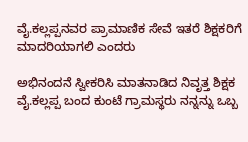ವೈ.ಕಲ್ಲಪ್ಪನವರ ಪ್ರಾಮಾಣಿಕ ಸೇವೆ ಇತರೆ ಶಿಕ್ಷಕರಿಗೆ ಮಾದರಿಯಾಗಲಿ ಎಂದರು

ಅಭಿನಂದನೆ ಸ್ವೀಕರಿಸಿ ಮಾತನಾಡಿದ ನಿವೃತ್ತ ಶಿಕ್ಷಕ ವೈ.ಕಲ್ಲಪ್ಪ ಬಂದ ಕುಂಟೆ ಗ್ರಾಮಸ್ಥರು ನನ್ನನ್ನು ಒಬ್ಬ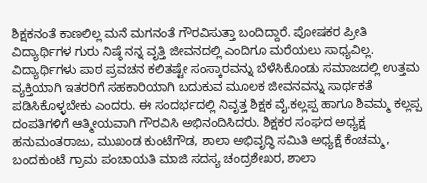ಶಿಕ್ಷಕನಂತೆ ಕಾಣಲಿಲ್ಲ ಮನೆ ಮಗನಂತೆ ಗೌರವಿಸುತ್ತಾ ಬಂದಿದ್ದಾರೆ. ಪೋಷಕರ ಪ್ರೀತಿ ವಿದ್ಯಾರ್ಥಿಗಳ ಗುರು ನಿಷ್ಠೆ ನನ್ನ ವೃತ್ತಿ ಜೀವನದಲ್ಲಿ ಎಂದಿಗೂ ಮರೆಯಲು ಸಾಧ್ಯವಿಲ್ಲ. ವಿದ್ಯಾರ್ಥಿಗಳು ಪಾಠ ಪ್ರವಚನ ಕಲಿತಷ್ಟೇ ಸಂಸ್ಕಾರವನ್ನು ಬೆಳೆಸಿಕೊಂಡು ಸಮಾಜದಲ್ಲಿ ಉತ್ತಮ ವ್ಯಕ್ತಿಯಾಗಿ ಇತರರಿಗೆ ಸಹಕಾರಿಯಾಗಿ ಬದುಕುವ ಮೂಲಕ ಜೀವನವನ್ನು ಸಾರ್ಥಕತೆ ಪಡಿಸಿಕೊಳ್ಳಬೇಕು ಎಂದರು. ಈ ಸಂದರ್ಭದಲ್ಲಿ ನಿವೃತ್ತ ಶಿಕ್ಷಕ ವೈ.ಕಲ್ಲಪ್ಪ ಹಾಗೂ ಶಿವಮ್ಮ ಕಲ್ಲಪ್ಪ ದಂಪತಿಗಳಿಗೆ ಆತ್ಮೀಯವಾಗಿ ಗೌರವಿಸಿ ಅಭಿನಂದಿಸಿದರು. ಶಿಕ್ಷಕರ ಸಂಘದ ಅಧ್ಯಕ್ಷ ಹನುಮಂತರಾಜು, ಮುಖಂಡ ಕುಂಟೆಗೌಡ, ಶಾಲಾ ಅಭಿವೃದ್ಧಿ ಸಮಿತಿ ಅಧ್ಯಕ್ಷೆ ಕೆಂಚಮ್ಮ, ಬಂದಕುಂಟೆ ಗ್ರಾಮ ಪಂಚಾಯತಿ ಮಾಜಿ ಸದಸ್ಯ ಚಂದ್ರಶೇಖರ, ಶಾಲಾ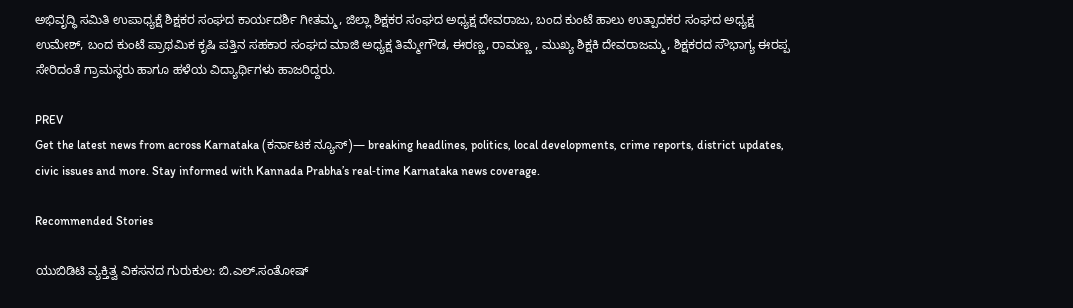ಅಭಿವೃದ್ಧಿ ಸಮಿತಿ ಉಪಾಧ್ಯಕ್ಷೆ ಶಿಕ್ಷಕರ ಸಂಘದ ಕಾರ್ಯದರ್ಶಿ ಗೀತಮ್ಮ, ಜಿಲ್ಲಾ ಶಿಕ್ಷಕರ ಸಂಘದ ಅಧ್ಯಕ್ಷ ದೇವರಾಜು, ಬಂದ ಕುಂಟೆ ಹಾಲು ಉತ್ಪಾದಕರ ಸಂಘದ ಅಧ್ಯಕ್ಷ ಉಮೇಶ್, ಬಂದ ಕುಂಟೆ ಪ್ರಾಥಮಿಕ ಕೃಷಿ ಪತ್ತಿನ ಸಹಕಾರ ಸಂಘದ ಮಾಜಿ ಅಧ್ಯಕ್ಷ ತಿಮ್ಮೇಗೌಡ, ಈರಣ್ಣ, ರಾಮಣ್ಣ , ಮುಖ್ಯ ಶಿಕ್ಷಕಿ ದೇವರಾಜಮ್ಮ, ಶಿಕ್ಷಕರದ ಸೌಭಾಗ್ಯ ಈರಪ್ಪ ಸೇರಿದಂತೆ ಗ್ರಾಮಸ್ಥರು ಹಾಗೂ ಹಳೆಯ ವಿದ್ಯಾರ್ಥಿಗಳು ಹಾಜರಿದ್ದರು.

PREV
Get the latest news from across Karnataka (ಕರ್ನಾಟಕ ನ್ಯೂಸ್)— breaking headlines, politics, local developments, crime reports, district updates, civic issues and more. Stay informed with Kannada Prabha’s real‑time Karnataka news coverage.

Recommended Stories

ಯುಬಿಡಿಟಿ ವ್ಯಕ್ತಿತ್ವ ವಿಕಸನದ ಗುರುಕುಲ: ಬಿ.ಎಲ್.ಸಂತೋಷ್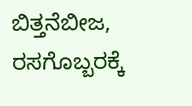ಬಿತ್ತನೆಬೀಜ, ರಸಗೊಬ್ಬರಕ್ಕೆ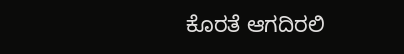ಕೊರತೆ ಆಗದಿರಲಿ